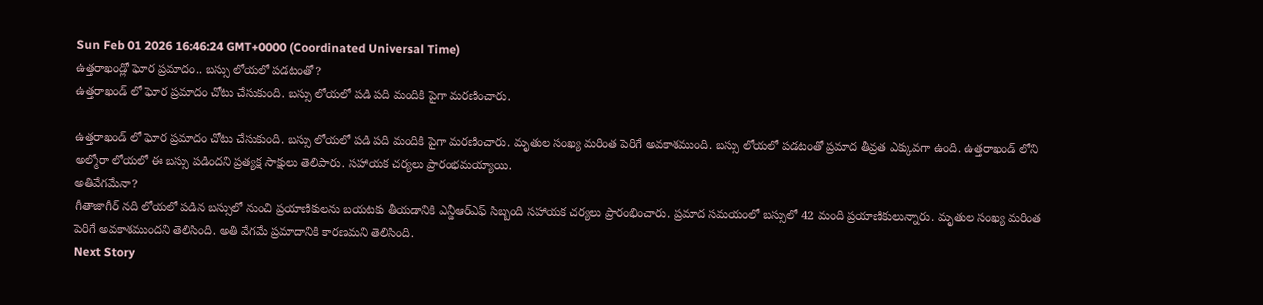Sun Feb 01 2026 16:46:24 GMT+0000 (Coordinated Universal Time)
ఉత్తరాఖండ్లో ఘోర ప్రమాదం.. బస్సు లోయలో పడటంతో?
ఉత్తరాఖండ్ లో ఘోర ప్రమాదం చోటు చేసుకుంది. బస్సు లోయలో పడి పది మందికి పైగా మరణించారు.

ఉత్తరాఖండ్ లో ఘోర ప్రమాదం చోటు చేసుకుంది. బస్సు లోయలో పడి పది మందికి పైగా మరణించారు. మృతుల సంఖ్య మరింత పెరిగే అవకాశముంది. బస్సు లోయలో పడటంతో ప్రమాద తీవ్రత ఎక్కువగా ఉంది. ఉత్తరాఖండ్ లోని అల్మోరా లోయలో ఈ బస్సు పడిందని ప్రత్యక్ష సాక్షులు తెలిపారు. సహాయక చర్యలు ప్రారంభమయ్యాయి.
అతివేగమేనా?
గీతాజాగీర్ నది లోయలో పడిన బస్సులో నుంచి ప్రయాణికులను బయటకు తీయడానికి ఎన్డీఆర్ఎఫ్ సిబ్బంది సహాయక చర్యలు ప్రారంభించారు. ప్రమాద సమయంలో బస్సులో 42 మంది ప్రయాణికులున్నారు. మృతుల సంఖ్య మరింత పెరిగే అవకాశముందని తెలిసింది. అతి వేగమే ప్రమాదానికి కారణమని తెలిసింది.
Next Story